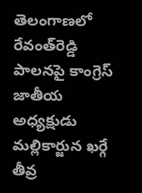తెలంగాణలో రేవంత్‌రెడ్డి పాలనపై కాంగ్రెస్‌ జాతీయ అధ్యక్షుడు మల్లికార్జున ఖర్గే తీవ్ర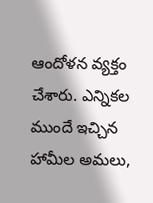ఆందోళన వ్యక్తం చేశారు. ఎన్నికల ముందే ఇచ్చిన హామీల అమలు,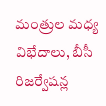మంత్రుల మధ్య విభేదాలు, బీసీ రిజర్వేషన్ల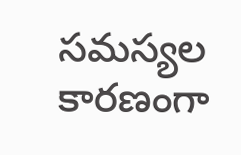సమస్యల కారణంగా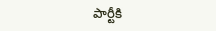పార్టీకి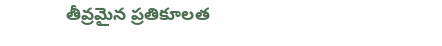తీవ్రమైన ప్రతికూలత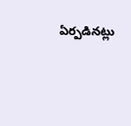ఏర్పడినట్లు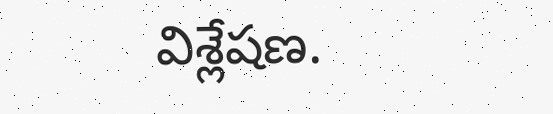విశ్లేషణ.